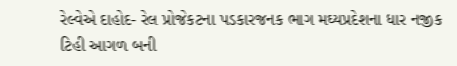રેલ્વેએ દાહોદ- રેલ પ્રોજેકટના પડકારજનક ભાગ મઘ્યપ્રદેશના ધાર નજીક ટિહી આગળ બની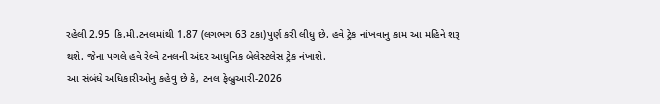રહેલી 2.95 કિ.મી.ટનલમાંથી 1.87 (લગભગ 63 ટકા)પુર્ણ કરી લીધુ છે. હવે ટ્રેક નાંખવાનુ કામ આ મહિને શરૂ થશે. જેના પગલે હવે રેલ્વે ટનલની અંદર આધુનિક બેલેસ્ટલેસ ટ્રેક નંખાશે.
આ સંબંધે અધિકારીઓનુ કહેવુ છે કે, ટનલ ફેબ્રુઆરી-2026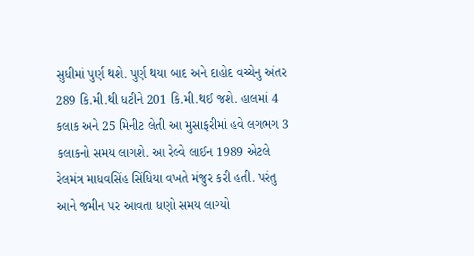સુધીમાં પુર્ણ થશે. પુર્ણ થયા બાદ અને દાહોદ વચ્ચેનુ અંતર 289 કિ.મી.થી ધટીને 201 કિ.મી.થઈ જશે. હાલમાં 4 કલાક અને 25 મિનીટ લેતી આ મુસાફરીમાં હવે લગભગ 3 કલાકનો સમય લાગશે. આ રેલ્વે લાઈન 1989 એટલે રેલમંત્ર માધવસિંહ સિંધિયા વખતે મંજુર કરી હતી. પરંતુ આને જમીન પર આવતા ધણો સમય લાગ્યો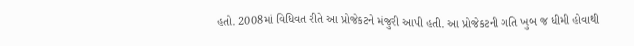હતો. 2008માં વિધિવત રીતે આ પ્રોજેકટને મંજુરી આપી હતી. આ પ્રોજેકટની ગતિ ખુબ જ ધીમી હોવાથી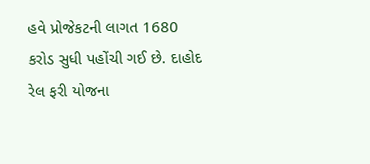હવે પ્રોજેકટની લાગત 1680 કરોડ સુધી પહોંચી ગઈ છે. દાહોદ રેલ ફરી યોજના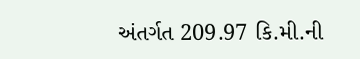અંતર્ગત 209.97 કિ.મી.ની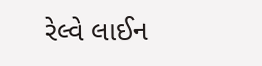રેલ્વે લાઈન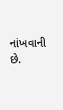નાંખવાની છે.